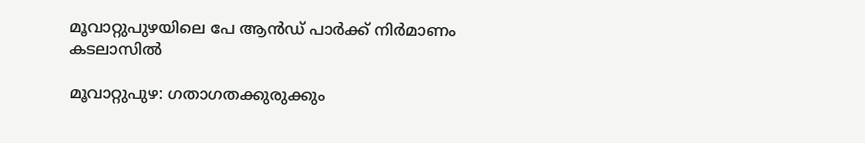മൂവാറ്റുപുഴയിലെ പേ ആൻഡ് പാർക്ക് നിർമാണം കടലാസിൽ

മൂവാറ്റുപുഴ: ഗതാഗതക്കുരുക്കും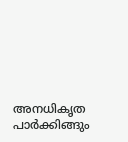അനധികൃത പാർക്കിങ്ങും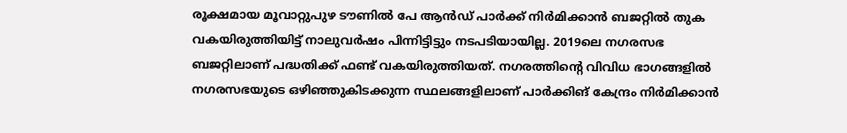രൂക്ഷമായ മൂവാറ്റുപുഴ ടൗണിൽ പേ ആൻഡ് പാർക്ക് നിർമിക്കാൻ ബജറ്റിൽ തുക വകയിരുത്തിയിട്ട് നാലുവർഷം പിന്നിട്ടിട്ടും നടപടിയായില്ല. 2019ലെ നഗരസഭ ബജറ്റിലാണ് പദ്ധതിക്ക് ഫണ്ട് വകയിരുത്തിയത്. നഗരത്തിന്‍റെ വിവിധ ഭാഗങ്ങളിൽ നഗരസഭയുടെ ഒഴിഞ്ഞുകിടക്കുന്ന സ്ഥലങ്ങളിലാണ് പാർക്കിങ് കേന്ദ്രം നിർമിക്കാൻ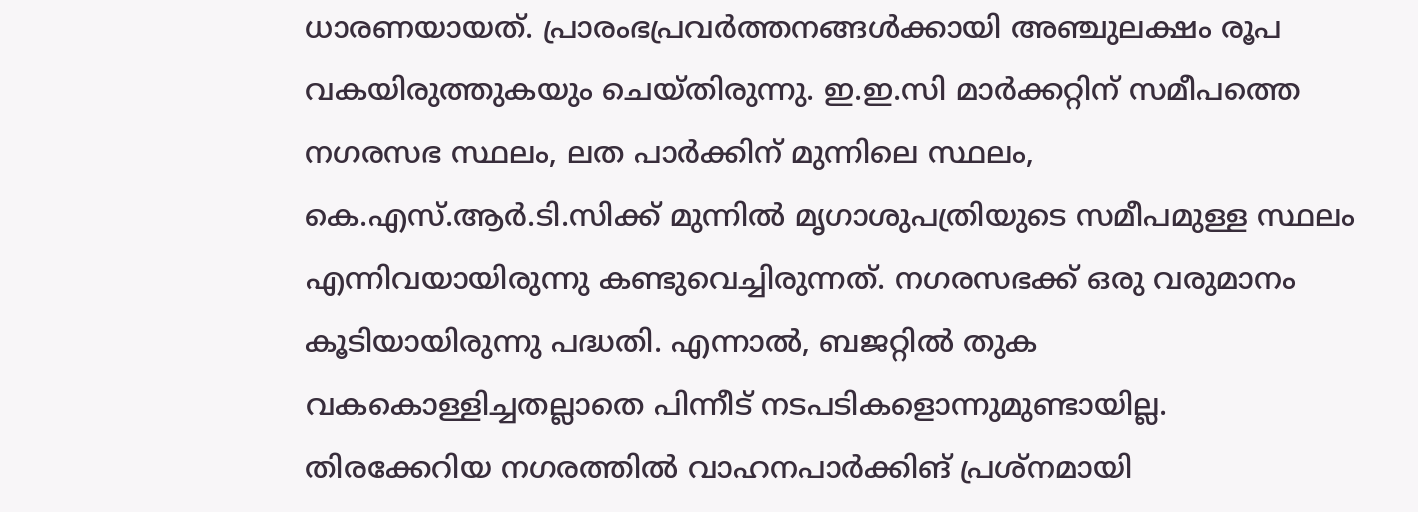ധാരണയായത്. പ്രാരംഭപ്രവർത്തനങ്ങൾക്കായി അഞ്ചുലക്ഷം രൂപ വകയിരുത്തുകയും ചെയ്തിരുന്നു. ഇ.ഇ.സി മാർക്കറ്റിന് സമീപത്തെ നഗരസഭ സ്ഥലം, ലത പാർക്കിന് മുന്നിലെ സ്ഥലം, കെ.എസ്.ആർ.ടി.സിക്ക് മുന്നിൽ മൃഗാശുപത്രിയുടെ സമീപമുള്ള സ്ഥലം എന്നിവയായിരുന്നു കണ്ടുവെച്ചിരുന്നത്. നഗരസഭക്ക് ഒരു വരുമാനം കൂടിയായിരുന്നു പദ്ധതി. എന്നാൽ, ബജറ്റിൽ തുക വകകൊള്ളിച്ചതല്ലാതെ പിന്നീട് നടപടികളൊന്നുമുണ്ടായില്ല. തിരക്കേറിയ നഗരത്തിൽ വാഹനപാർക്കിങ് പ്രശ്നമായി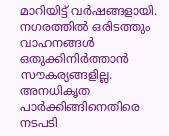മാറിയിട്ട് വർഷങ്ങളായി. നഗരത്തിൽ ഒരിടത്തും വാഹനങ്ങൾ ഒതുക്കിനിർത്താൻ സൗകര്യങ്ങളില്ല. അനധികൃത പാർക്കിങ്ങിനെതിരെ നടപടി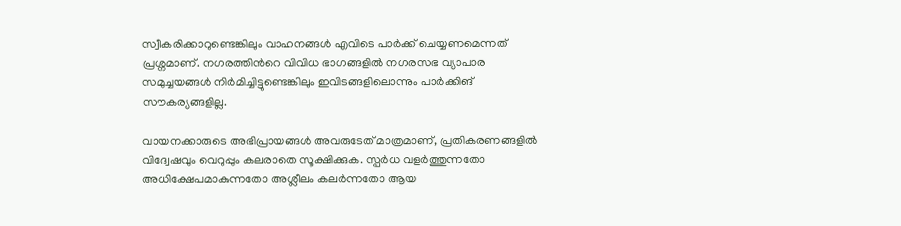സ്വീകരിക്കാറുണ്ടെങ്കിലും വാഹനങ്ങൾ എവിടെ പാർക്ക് ചെയ്യണമെന്നത് പ്രശ്നമാണ്. നഗരത്തിന്‍റെ വിവിധ ഭാഗങ്ങളിൽ നഗരസഭ വ്യാപാര സമുച്ചയങ്ങൾ നിർമിച്ചിട്ടുണ്ടെങ്കിലും ഇവിടങ്ങളിലൊന്നും പാർക്കിങ് സൗകര്യങ്ങളില്ല.

വായനക്കാരുടെ അഭിപ്രായങ്ങള്‍ അവരുടേത് മാത്രമാണ്, പ്രതികരണങ്ങളിൽ വിദ്വേഷവും വെറുപ്പും കലരാതെ സൂക്ഷിക്കുക. സ്പർധ വളർത്തുന്നതോ അധിക്ഷേപമാകുന്നതോ അശ്ലീലം കലർന്നതോ ആയ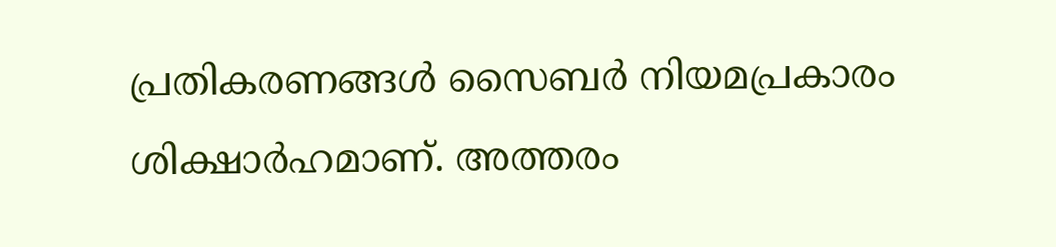പ്രതികരണങ്ങൾ സൈബർ നിയമപ്രകാരം ശിക്ഷാർഹമാണ്. അത്തരം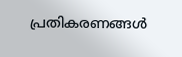പ്രതികരണങ്ങൾ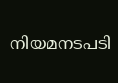നിയമനടപടി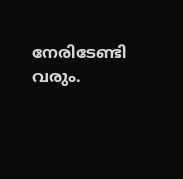നേരിടേണ്ടി വരും.